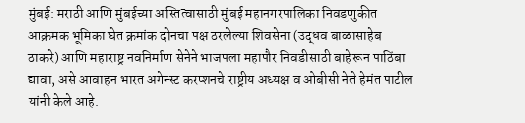मुंबई: मराठी आणि मुंबईच्या अस्तित्वासाठी मुंबई महानगरपालिका निवडणुकीत आक्रमक भूमिका घेत क्रमांक दोनचा पक्ष ठरलेल्या शिवसेना (उद्धव बाळासाहेब ठाकरे) आणि महाराष्ट्र नवनिर्माण सेनेने भाजपला महापौर निवडीसाठी बाहेरून पाठिंबा द्यावा, असे आवाहन भारत अगेन्स्ट करप्शनचे राष्ट्रीय अध्यक्ष व ओबीसी नेते हेमंत पाटील यांनी केले आहे.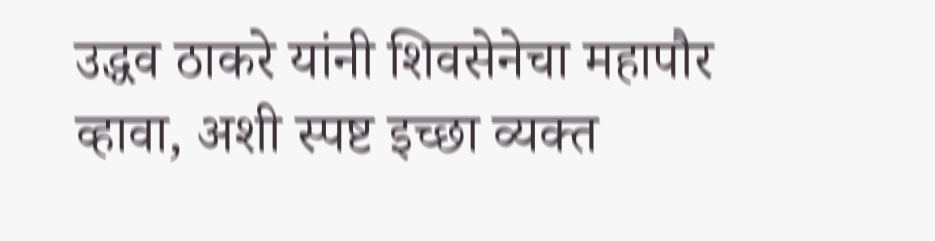उद्धव ठाकरे यांनी शिवसेनेचा महापौर व्हावा, अशी स्पष्ट इच्छा व्यक्त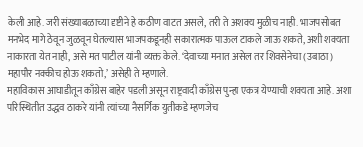केली आहे. जरी संख्याबळाच्या दृष्टीने हे कठीण वाटत असले, तरी ते अशक्य मुळीच नाही. भाजपसोबत मनभेद मागे ठेवून जुळवून घेतल्यास भाजपकडूनही सकारात्मक पाऊल टाकले जाऊ शकते, अशी शक्यता नाकारता येत नाही, असे मत पाटील यांनी व्यक्त केले. ‘देवाच्या मनात असेल तर शिवसेनेचा (उबाठा) महापौर नक्कीच होऊ शकतो,’ असेही ते म्हणाले.
महाविकास आघाडीतून काँग्रेस बाहेर पडली असून राष्ट्रवादी काँग्रेस पुन्हा एकत्र येण्याची शक्यता आहे. अशा परिस्थितीत उद्धव ठाकरे यांनी त्यांच्या नैसर्गिक युतीकडे म्हणजेच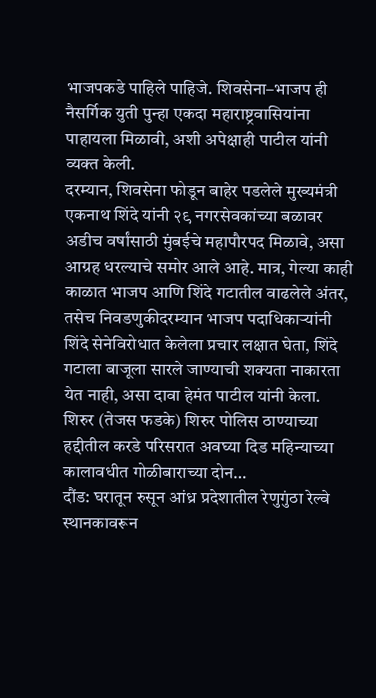भाजपकडे पाहिले पाहिजे. शिवसेना–भाजप ही नैसर्गिक युती पुन्हा एकदा महाराष्ट्रवासियांना पाहायला मिळावी, अशी अपेक्षाही पाटील यांनी व्यक्त केली.
दरम्यान, शिवसेना फोडून बाहेर पडलेले मुख्यमंत्री एकनाथ शिंदे यांनी २९ नगरसेवकांच्या बळावर अडीच वर्षांसाठी मुंबईचे महापौरपद मिळावे, असा आग्रह धरल्याचे समोर आले आहे. मात्र, गेल्या काही काळात भाजप आणि शिंदे गटातील वाढलेले अंतर, तसेच निवडणुकीदरम्यान भाजप पदाधिकाऱ्यांनी शिंदे सेनेविरोधात केलेला प्रचार लक्षात घेता, शिंदे गटाला बाजूला सारले जाण्याची शक्यता नाकारता येत नाही, असा दावा हेमंत पाटील यांनी केला.
शिरुर (तेजस फडके) शिरुर पोलिस ठाण्याच्या हद्दीतील करडे परिसरात अवघ्या दिड महिन्याच्या कालावधीत गोळीबाराच्या दोन…
दौंड: घरातून रुसून आंध्र प्रदेशातील रेणुगुंठा रेल्वे स्थानकावरून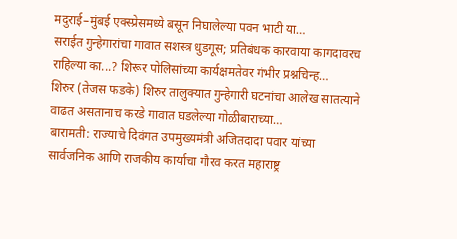मदुराई–मुंबई एक्स्प्रेसमध्ये बसून निघालेल्या पवन भाटी या…
सराईत गुन्हेगारांचा गावात सशस्त्र धुडगूस; प्रतिबंधक कारवाया कागदावरच राहिल्या का...? शिरूर पोलिसांच्या कार्यक्षमतेवर गंभीर प्रश्नचिन्ह…
शिरुर (तेजस फडके) शिरुर तालुक्यात गुन्हेगारी घटनांचा आलेख सातत्याने वाढत असतानाच करडे गावात घडलेल्या गोळीबाराच्या…
बारामती: राज्याचे दिवंगत उपमुख्यमंत्री अजितदादा पवार यांच्या सार्वजनिक आणि राजकीय कार्याचा गौरव करत महाराष्ट्र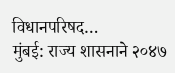विधानपरिषद…
मुंबई: राज्य शासनाने २०४७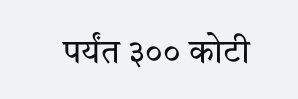पर्यंत ३०० कोटी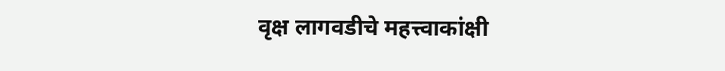वृक्ष लागवडीचे महत्त्वाकांक्षी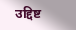उद्दिष्ट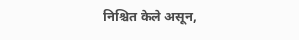निश्चित केले असून,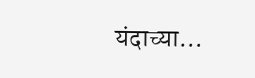यंदाच्या…